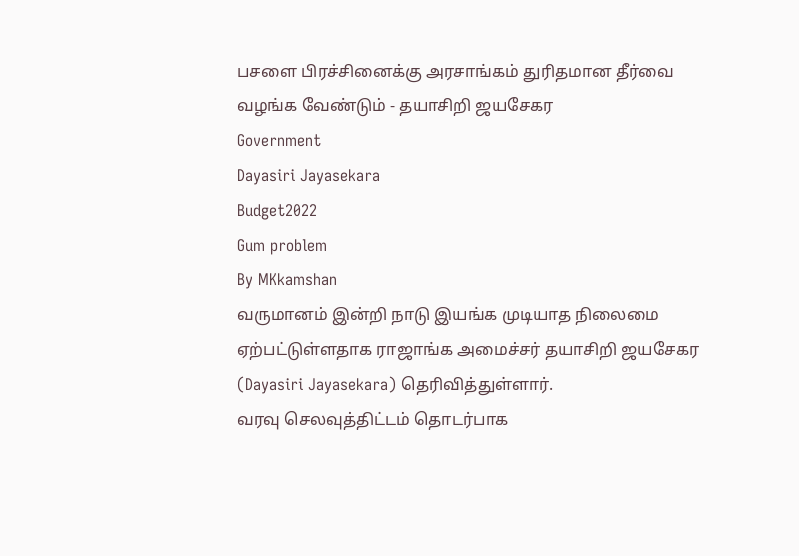பசளை பிரச்சினைக்கு அரசாங்கம் துரிதமான தீர்வை வழங்க வேண்டும் - தயாசிறி ஜயசேகர
Government
Dayasiri Jayasekara
Budget2022
Gum problem
By MKkamshan
வருமானம் இன்றி நாடு இயங்க முடியாத நிலைமை ஏற்பட்டுள்ளதாக ராஜாங்க அமைச்சர் தயாசிறி ஜயசேகர (Dayasiri Jayasekara) தெரிவித்துள்ளார்.
வரவு செலவுத்திட்டம் தொடர்பாக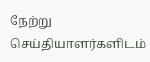நேற்று செய்தியாளர்களிடம்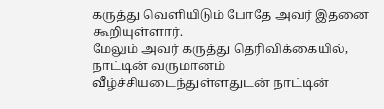கருத்து வெளியிடும் போதே அவர் இதனை கூறியுள்ளார்.
மேலும் அவர் கருத்து தெரிவிக்கையில்,
நாட்டின் வருமானம் வீழ்ச்சியடைந்துள்ளதுடன் நாட்டின்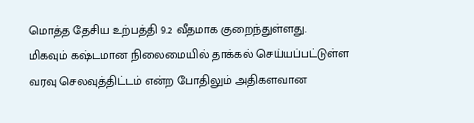மொத்த தேசிய உற்பத்தி 9.2 வீதமாக குறைந்துள்ளது.
மிகவும் கஷ்டமான நிலைமையில் தாக்கல் செய்யப்பட்டுள்ள வரவு செலவுத்திட்டம் என்ற போதிலும் அதிகளவான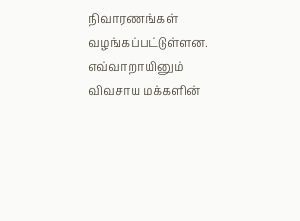நிவாரணங்கள் வழங்கப்பட்டுள்ளன.
எவ்வாறாயினும் விவசாய மக்களின்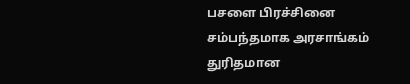பசளை பிரச்சினை சம்பந்தமாக அரசாங்கம் துரிதமான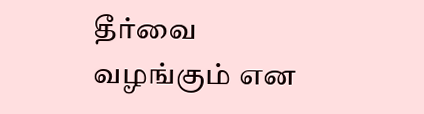தீர்வை வழங்கும் என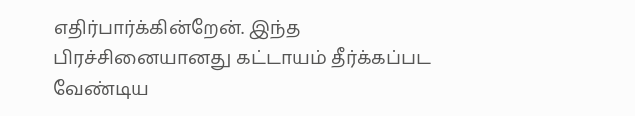எதிர்பார்க்கின்றேன். இந்த பிரச்சினையானது கட்டாயம் தீர்க்கப்பட வேண்டிய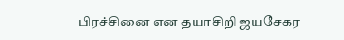பிரச்சினை என தயாசிறி ஜயசேகர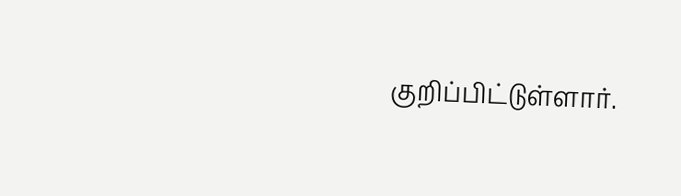குறிப்பிட்டுள்ளார்.